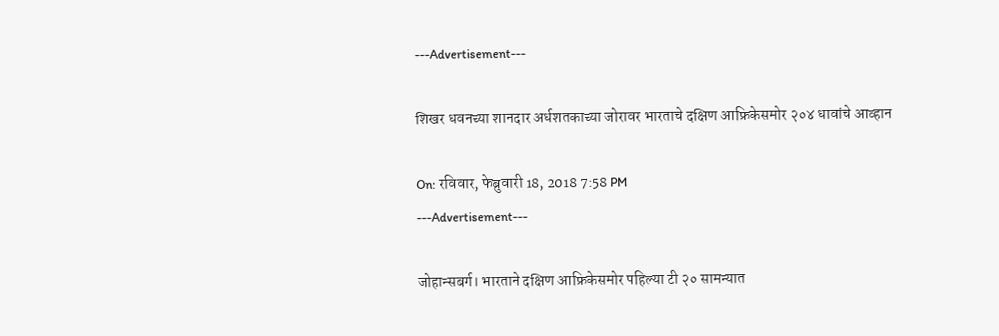---Advertisement---

शिखर धवनच्या शानदार अर्धशतकाच्या जोरावर भारताचे दक्षिण आफ्रिकेसमोर २०४ धावांचे आव्हान

On: रविवार, फेब्रुवारी 18, 2018 7:58 PM
---Advertisement---

जोहान्सबर्ग। भारताने दक्षिण आफ्रिकेसमोर पहिल्या टी २० सामन्यात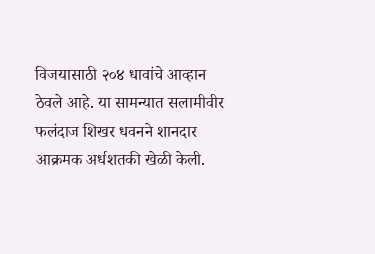विजयासाठी २०४ धावांचे आव्हान ठेवले आहे. या सामन्यात सलामीवीर फलंदाज शिखर धवनने शानदार आक्रमक अर्धशतकी खेळी केली.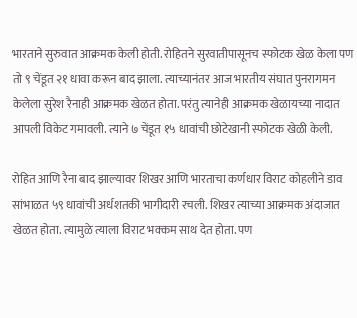भारताने सुरुवात आक्रमक केली होती. रोहितने सुरवातीपासूनच स्फोटक खेळ केला पण तो ९ चेंडूत २१ धावा करून बाद झाला. त्याच्यानंतर आज भारतीय संघात पुनरागमन केलेला सुरेश रैनाही आक्रमक खेळत होता. परंतु त्यानेही आक्रमक खेळायच्या नादात आपली विकेट गमावली. त्याने ७ चेंडूत १५ धावांची छोटेखानी स्फोटक खेळी केली.

रोहित आणि रैना बाद झाल्यावर शिखर आणि भारताचा कर्णधार विराट कोहलीने डाव सांभाळत ५९ धावांची अर्धशतकी भागीदारी रचली. शिखर त्याच्या आक्रमक अंदाजात खेळत होता. त्यामुळे त्याला विराट भक्कम साथ देत होता. पण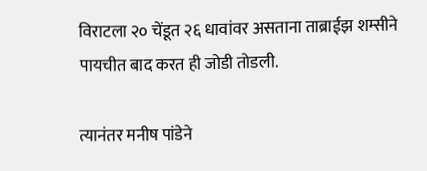विराटला २० चेंडूत २६ धावांवर असताना ताब्राईझ शम्सीने पायचीत बाद करत ही जोडी तोडली.

त्यानंतर मनीष पांडेने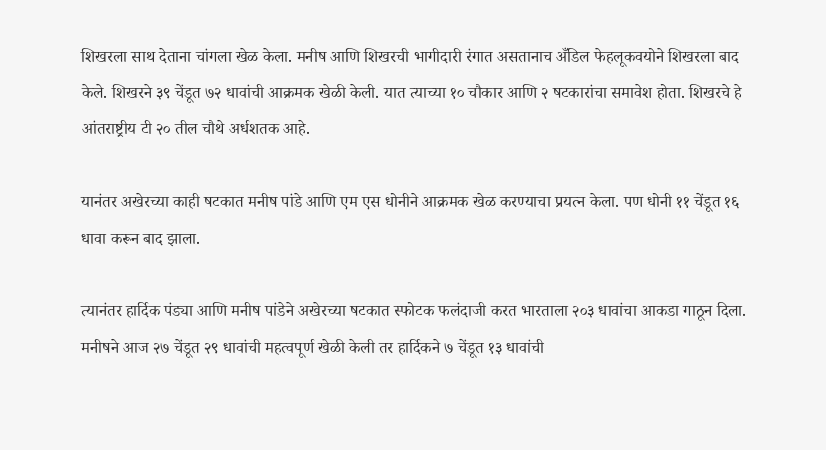शिखरला साथ देताना चांगला खेळ केला. मनीष आणि शिखरची भागीदारी रंगात असतानाच अँडिल फेहलूकवयोने शिखरला बाद केले. शिखरने ३९ चेंडूत ७२ धावांची आक्रमक खेळी केली. यात त्याच्या १० चौकार आणि २ षटकारांचा समावेश होता. शिखरचे हे आंतराष्ट्रीय टी २० तील चौथे अर्धशतक आहे.

यानंतर अखेरच्या काही षटकात मनीष पांडे आणि एम एस धोनीने आक्रमक खेळ करण्याचा प्रयत्न केला. पण धोनी ११ चेंडूत १६ धावा करून बाद झाला.

त्यानंतर हार्दिक पंड्या आणि मनीष पांडेने अखेरच्या षटकात स्फोटक फलंदाजी करत भारताला २०३ धावांचा आकडा गाठून दिला. मनीषने आज २७ चेंडूत २९ धावांची महत्वपूर्ण खेळी केली तर हार्दिकने ७ चेंडूत १३ धावांची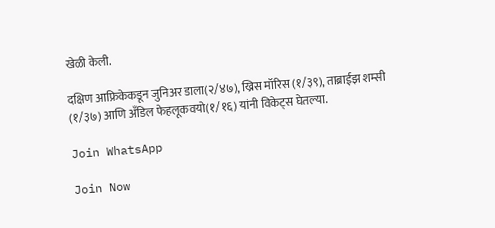खेळी केली.

दक्षिण आफ्रिकेकडून जुनिअर डाला(२/४७), ख्रिस मॉरिस (१/३९), ताब्राईझ शम्सी (१/३७) आणि अँडिल फेहलूकवयो(१/१६) यांनी विकेट्स घेतल्या.

Join WhatsApp

Join Now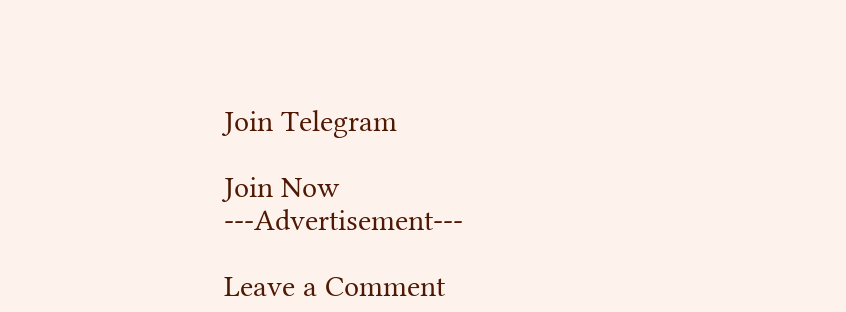Join Telegram

Join Now
---Advertisement---

Leave a Comment